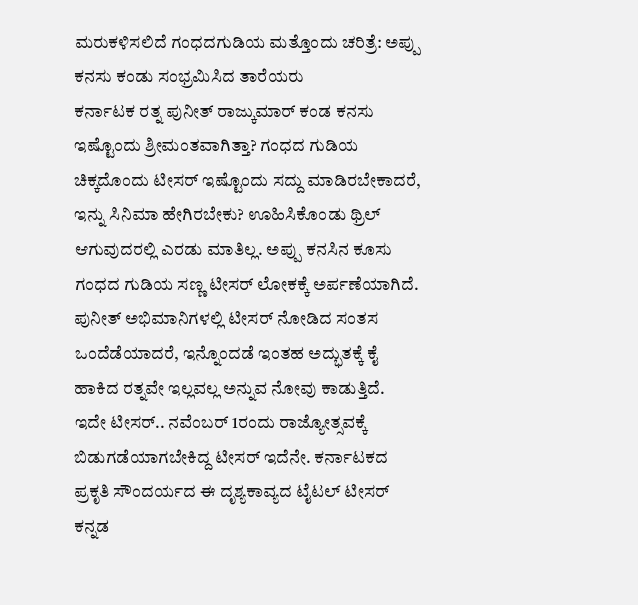ಮರುಕಳಿಸಲಿದೆ ಗಂಧದಗುಡಿಯ ಮತ್ತೊಂದು ಚರಿತ್ರೆ: ಅಪ್ಪು ಕನಸು ಕಂಡು ಸಂಭ್ರಮಿಸಿದ ತಾರೆಯರು
ಕರ್ನಾಟಕ ರತ್ನ ಪುನೀತ್ ರಾಜ್ಕುಮಾರ್ ಕಂಡ ಕನಸು ಇಷ್ಟೊಂದು ಶ್ರೀಮಂತವಾಗಿತ್ತಾ? ಗಂಧದ ಗುಡಿಯ ಚಿಕ್ಕದೊಂದು ಟೀಸರ್ ಇಷ್ಟೊಂದು ಸದ್ದು ಮಾಡಿರಬೇಕಾದರೆ, ಇನ್ನು ಸಿನಿಮಾ ಹೇಗಿರಬೇಕು? ಊಹಿಸಿಕೊಂಡು ಥ್ರಿಲ್ ಆಗುವುದರಲ್ಲಿ ಎರಡು ಮಾತಿಲ್ಲ. ಅಪ್ಪು ಕನಸಿನ ಕೂಸು ಗಂಧದ ಗುಡಿಯ ಸಣ್ಣ ಟೀಸರ್ ಲೋಕಕ್ಕೆ ಅರ್ಪಣೆಯಾಗಿದೆ. ಪುನೀತ್ ಅಭಿಮಾನಿಗಳಲ್ಲಿ ಟೀಸರ್ ನೋಡಿದ ಸಂತಸ ಒಂದೆಡೆಯಾದರೆ, ಇನ್ನೊಂದಡೆ ಇಂತಹ ಅದ್ಭುತಕ್ಕೆ ಕೈ ಹಾಕಿದ ರತ್ನವೇ ಇಲ್ಲವಲ್ಲ ಅನ್ನುವ ನೋವು ಕಾಡುತ್ತಿದೆ.
ಇದೇ ಟೀಸರ್.. ನವೆಂಬರ್ 1ರಂದು ರಾಜ್ಯೋತ್ಸವಕ್ಕೆ ಬಿಡುಗಡೆಯಾಗಬೇಕಿದ್ದ ಟೀಸರ್ ಇದೆನೇ. ಕರ್ನಾಟಕದ ಪ್ರಕೃತಿ ಸೌಂದರ್ಯದ ಈ ದೃಶ್ಯಕಾವ್ಯದ ಟೈಟಲ್ ಟೀಸರ್ ಕನ್ನಡ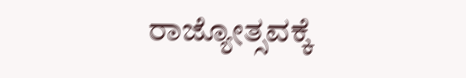ರಾಜ್ಯೋತ್ಸವಕ್ಕೆ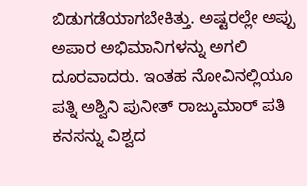ಬಿಡುಗಡೆಯಾಗಬೇಕಿತ್ತು. ಅಷ್ಟರಲ್ಲೇ ಅಪ್ಪು ಅಪಾರ ಅಭಿಮಾನಿಗಳನ್ನು ಅಗಲಿ ದೂರವಾದರು. ಇಂತಹ ನೋವಿನಲ್ಲಿಯೂ ಪತ್ನಿ ಅಶ್ವಿನಿ ಪುನೀತ್ ರಾಜ್ಕುಮಾರ್ ಪತಿ ಕನಸನ್ನು ವಿಶ್ವದ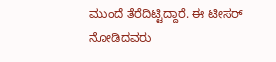ಮುಂದೆ ತೆರೆದಿಟ್ಟಿದ್ದಾರೆ. ಈ ಟೀಸರ್ ನೋಡಿದವರು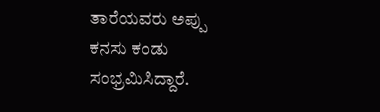ತಾರೆಯವರು ಅಪ್ಪು ಕನಸು ಕಂಡು ಸಂಭ್ರಮಿಸಿದ್ದಾರೆ.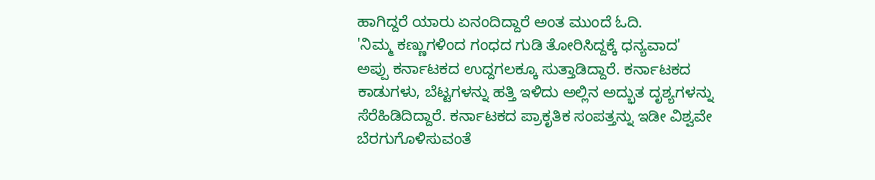ಹಾಗಿದ್ದರೆ ಯಾರು ಏನಂದಿದ್ದಾರೆ ಅಂತ ಮುಂದೆ ಓದಿ.
'ನಿಮ್ಮ ಕಣ್ಣುಗಳಿಂದ ಗಂಧದ ಗುಡಿ ತೋರಿಸಿದ್ದಕ್ಕೆ ಧನ್ಯವಾದ'
ಅಪ್ಪು ಕರ್ನಾಟಕದ ಉದ್ದಗಲಕ್ಕೂ ಸುತ್ತಾಡಿದ್ದಾರೆ. ಕರ್ನಾಟಕದ ಕಾಡುಗಳು, ಬೆಟ್ಟಗಳನ್ನು ಹತ್ತಿ ಇಳಿದು ಅಲ್ಲಿನ ಅದ್ಭುತ ದೃಶ್ಯಗಳನ್ನು ಸೆರೆಹಿಡಿದಿದ್ದಾರೆ. ಕರ್ನಾಟಕದ ಪ್ರಾಕೃತಿಕ ಸಂಪತ್ತನ್ನು ಇಡೀ ವಿಶ್ವವೇ ಬೆರಗುಗೊಳಿಸುವಂತೆ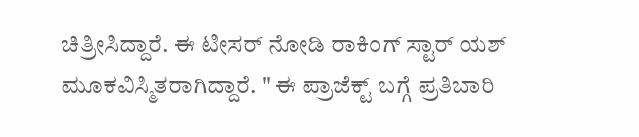ಚಿತ್ರೀಸಿದ್ದಾರೆ. ಈ ಟೀಸರ್ ನೋಡಿ ರಾಕಿಂಗ್ ಸ್ಟಾರ್ ಯಶ್ ಮೂಕವಿಸ್ಮಿತರಾಗಿದ್ದಾರೆ. " ಈ ಪ್ರಾಜೆಕ್ಟ್ ಬಗ್ಗೆ ಪ್ರತಿಬಾರಿ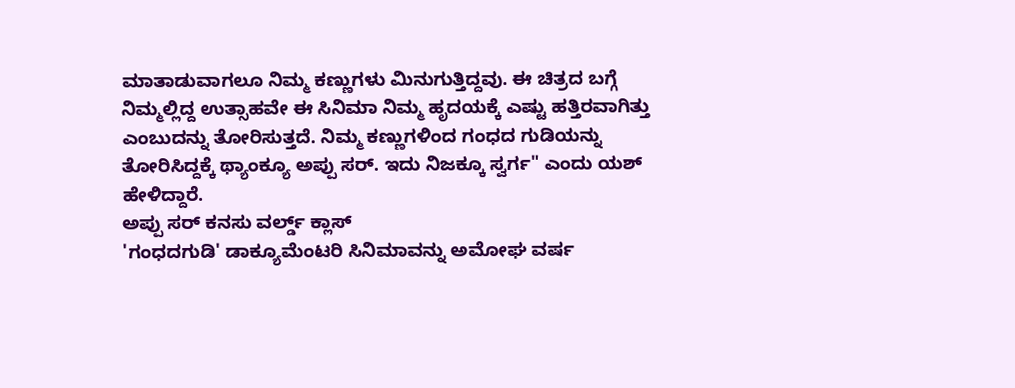ಮಾತಾಡುವಾಗಲೂ ನಿಮ್ಮ ಕಣ್ಣುಗಳು ಮಿನುಗುತ್ತಿದ್ದವು. ಈ ಚಿತ್ರದ ಬಗ್ಗೆ ನಿಮ್ಮಲ್ಲಿದ್ದ ಉತ್ಸಾಹವೇ ಈ ಸಿನಿಮಾ ನಿಮ್ಮ ಹೃದಯಕ್ಕೆ ಎಷ್ಟು ಹತ್ತಿರವಾಗಿತ್ತು ಎಂಬುದನ್ನು ತೋರಿಸುತ್ತದೆ. ನಿಮ್ಮ ಕಣ್ಣುಗಳಿಂದ ಗಂಧದ ಗುಡಿಯನ್ನು ತೋರಿಸಿದ್ದಕ್ಕೆ ಥ್ಯಾಂಕ್ಯೂ ಅಪ್ಪು ಸರ್. ಇದು ನಿಜಕ್ಕೂ ಸ್ವರ್ಗ" ಎಂದು ಯಶ್ ಹೇಳಿದ್ದಾರೆ.
ಅಪ್ಪು ಸರ್ ಕನಸು ವರ್ಲ್ಡ್ ಕ್ಲಾಸ್
'ಗಂಧದಗುಡಿ' ಡಾಕ್ಯೂಮೆಂಟರಿ ಸಿನಿಮಾವನ್ನು ಅಮೋಘ ವರ್ಷ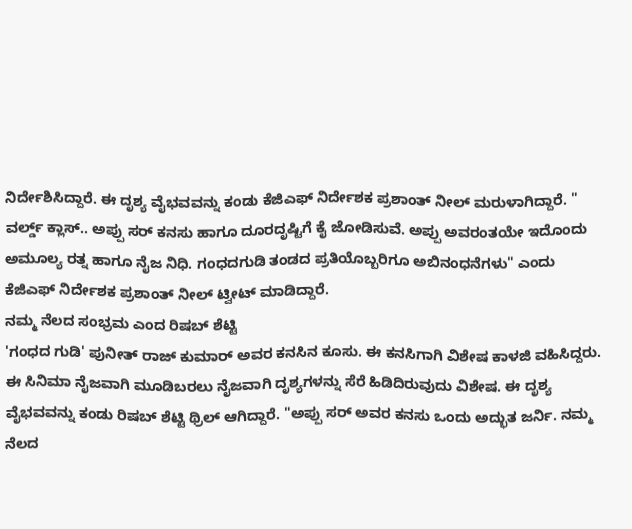ನಿರ್ದೇಶಿಸಿದ್ದಾರೆ. ಈ ದೃಶ್ಯ ವೈಭವವನ್ನು ಕಂಡು ಕೆಜಿಎಫ್ ನಿರ್ದೇಶಕ ಪ್ರಶಾಂತ್ ನೀಲ್ ಮರುಳಾಗಿದ್ದಾರೆ. " ವರ್ಲ್ಡ್ ಕ್ಲಾಸ್.. ಅಪ್ಪು ಸರ್ ಕನಸು ಹಾಗೂ ದೂರದೃಷ್ಟಿಗೆ ಕೈ ಜೋಡಿಸುವೆ. ಅಪ್ಪು ಅವರಂತಯೇ ಇದೊಂದು ಅಮೂಲ್ಯ ರತ್ನ ಹಾಗೂ ನೈಜ ನಿಧಿ. ಗಂಧದಗುಡಿ ತಂಡದ ಪ್ರತಿಯೊಬ್ಬರಿಗೂ ಅಬಿನಂಧನೆಗಳು" ಎಂದು ಕೆಜಿಎಫ್ ನಿರ್ದೇಶಕ ಪ್ರಶಾಂತ್ ನೀಲ್ ಟ್ವೀಟ್ ಮಾಡಿದ್ದಾರೆ.
ನಮ್ಮ ನೆಲದ ಸಂಭ್ರಮ ಎಂದ ರಿಷಬ್ ಶೆಟ್ಟಿ
'ಗಂಧದ ಗುಡಿ' ಪುನೀತ್ ರಾಜ್ ಕುಮಾರ್ ಅವರ ಕನಸಿನ ಕೂಸು. ಈ ಕನಸಿಗಾಗಿ ವಿಶೇಷ ಕಾಳಜಿ ವಹಿಸಿದ್ದರು. ಈ ಸಿನಿಮಾ ನೈಜವಾಗಿ ಮೂಡಿಬರಲು ನೈಜವಾಗಿ ದೃಶ್ಯಗಳನ್ನು ಸೆರೆ ಹಿಡಿದಿರುವುದು ವಿಶೇಷ. ಈ ದೃಶ್ಯ ವೈಭವವನ್ನು ಕಂಡು ರಿಷಬ್ ಶೆಟ್ಟಿ ಥ್ರಿಲ್ ಆಗಿದ್ದಾರೆ. "ಅಪ್ಪು ಸರ್ ಅವರ ಕನಸು ಒಂದು ಅದ್ಭುತ ಜರ್ನಿ. ನಮ್ಮ ನೆಲದ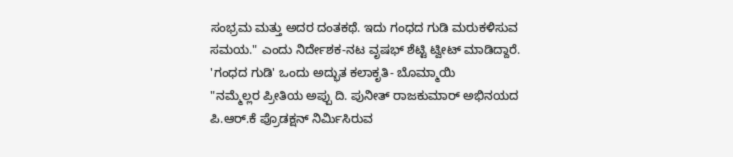ಸಂಭ್ರಮ ಮತ್ತು ಅದರ ದಂತಕಥೆ. ಇದು ಗಂಧದ ಗುಡಿ ಮರುಕಳಿಸುವ ಸಮಯ." ಎಂದು ನಿರ್ದೇಶಕ-ನಟ ವೃಷಭ್ ಶೆಟ್ಟಿ ಟ್ವೀಟ್ ಮಾಡಿದ್ದಾರೆ.
'ಗಂಧದ ಗುಡಿ' ಒಂದು ಅದ್ಭುತ ಕಲಾಕೃತಿ- ಬೊಮ್ಮಾಯಿ
"ನಮ್ಮೆಲ್ಲರ ಪ್ರೀತಿಯ ಅಪ್ಪು ದಿ. ಪುನೀತ್ ರಾಜಕುಮಾರ್ ಅಭಿನಯದ ಪಿ.ಆರ್.ಕೆ ಪ್ರೊಡಕ್ಷನ್ ನಿರ್ಮಿಸಿರುವ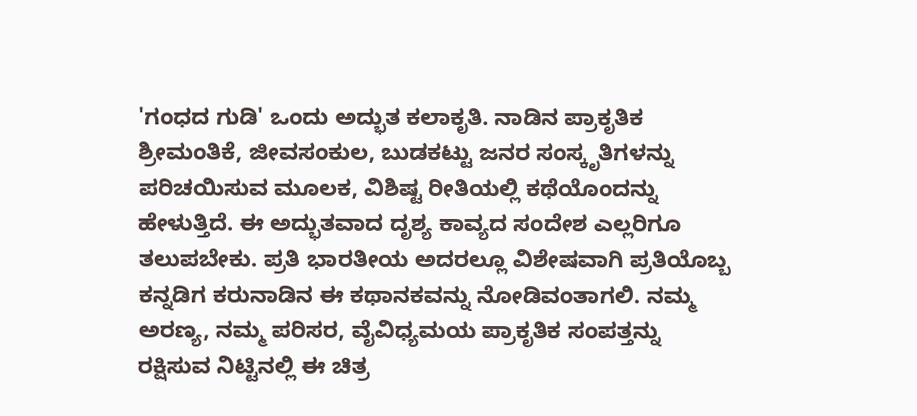'ಗಂಧದ ಗುಡಿ' ಒಂದು ಅದ್ಭುತ ಕಲಾಕೃತಿ. ನಾಡಿನ ಪ್ರಾಕೃತಿಕ ಶ್ರೀಮಂತಿಕೆ, ಜೀವಸಂಕುಲ, ಬುಡಕಟ್ಟು ಜನರ ಸಂಸ್ಕೃತಿಗಳನ್ನು ಪರಿಚಯಿಸುವ ಮೂಲಕ, ವಿಶಿಷ್ಟ ರೀತಿಯಲ್ಲಿ ಕಥೆಯೊಂದನ್ನು ಹೇಳುತ್ತಿದೆ. ಈ ಅದ್ಭುತವಾದ ದೃಶ್ಯ ಕಾವ್ಯದ ಸಂದೇಶ ಎಲ್ಲರಿಗೂ ತಲುಪಬೇಕು. ಪ್ರತಿ ಭಾರತೀಯ ಅದರಲ್ಲೂ ವಿಶೇಷವಾಗಿ ಪ್ರತಿಯೊಬ್ಬ ಕನ್ನಡಿಗ ಕರುನಾಡಿನ ಈ ಕಥಾನಕವನ್ನು ನೋಡಿವಂತಾಗಲಿ. ನಮ್ಮ ಅರಣ್ಯ, ನಮ್ಮ ಪರಿಸರ, ವೈವಿಧ್ಯಮಯ ಪ್ರಾಕೃತಿಕ ಸಂಪತ್ತನ್ನು ರಕ್ಷಿಸುವ ನಿಟ್ಟಿನಲ್ಲಿ ಈ ಚಿತ್ರ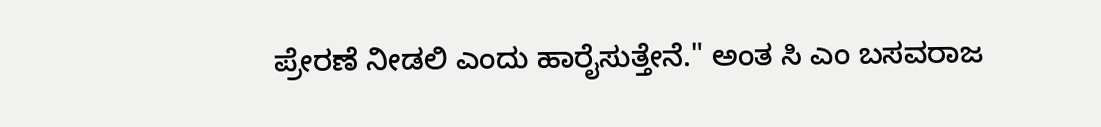ಪ್ರೇರಣೆ ನೀಡಲಿ ಎಂದು ಹಾರೈಸುತ್ತೇನೆ." ಅಂತ ಸಿ ಎಂ ಬಸವರಾಜ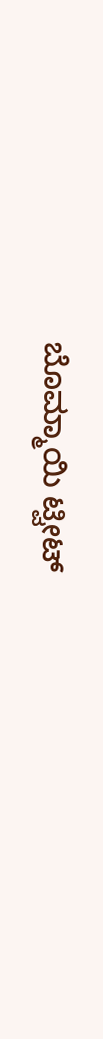ಬೊಮ್ಮಾಯಿ ಟ್ವೀಟ್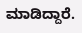ಮಾಡಿದ್ದಾರೆ.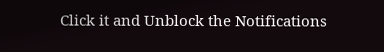Click it and Unblock the Notifications